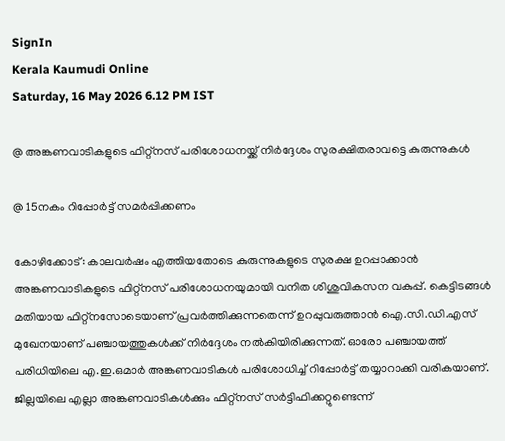SignIn
Kerala Kaumudi Online
Saturday, 16 May 2026 6.12 PM IST

@ അങ്കണവാടികളുടെ ഫിറ്റ്നസ് പരിശോധനയ്ക്ക് നിർദ്ദേശം സുരക്ഷിതരാവട്ടെ കുരുന്നുകൾ

@ 15നകം റിപ്പോർട്ട് സമർപ്പിക്കണം

കോഴിക്കോട്: കാലവർഷം എത്തിയതോടെ കുരുന്നുകളുടെ സുരക്ഷ ഉറപ്പാക്കാൻ അങ്കണവാടികളുടെ ഫിറ്റ്നസ് പരിശോധനയുമായി വനിത ശിശുവികസന വകുപ്പ്. കെട്ടിടങ്ങൾ മതിയായ ഫിറ്റ്നസോടെയാണ് പ്രവർത്തിക്കുന്നതെന്ന് ഉറപ്പുവരുത്താൻ ഐ.സി.ഡി.എസ് മുഖേനയാണ് പഞ്ചായത്തുകൾക്ക് നിർദ്ദേശം നൽകിയിരിക്കുന്നത്. ഓരോ പഞ്ചായത്ത് പരിധിയിലെ എ.ഇ.ഒമാർ അങ്കണവാടികൾ പരിശോധിച്ച് റിപ്പോർട്ട് തയ്യാറാക്കി വരികയാണ്. ജില്ലയിലെ എല്ലാ അങ്കണവാടികൾക്കും ഫിറ്റ്‌നസ് സർട്ടിഫിക്കറ്റുണ്ടെന്ന്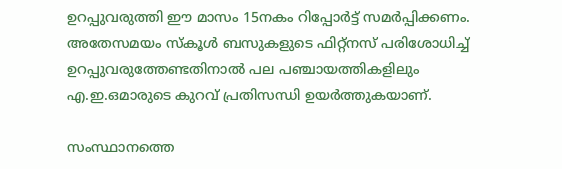ഉറപ്പുവരുത്തി ഈ മാസം 15നകം റിപ്പോർട്ട് സമർപ്പിക്കണം. അതേസമയം സ്കൂൾ ബസുകളുടെ ഫിറ്റ്നസ് പരിശോധിച്ച് ഉറപ്പുവരുത്തേണ്ടതിനാൽ പല പഞ്ചായത്തികളിലും എ.ഇ.ഒമാരുടെ കുറവ് പ്രതിസന്ധി ഉയർത്തുകയാണ്.

സംസ്ഥാനത്തെ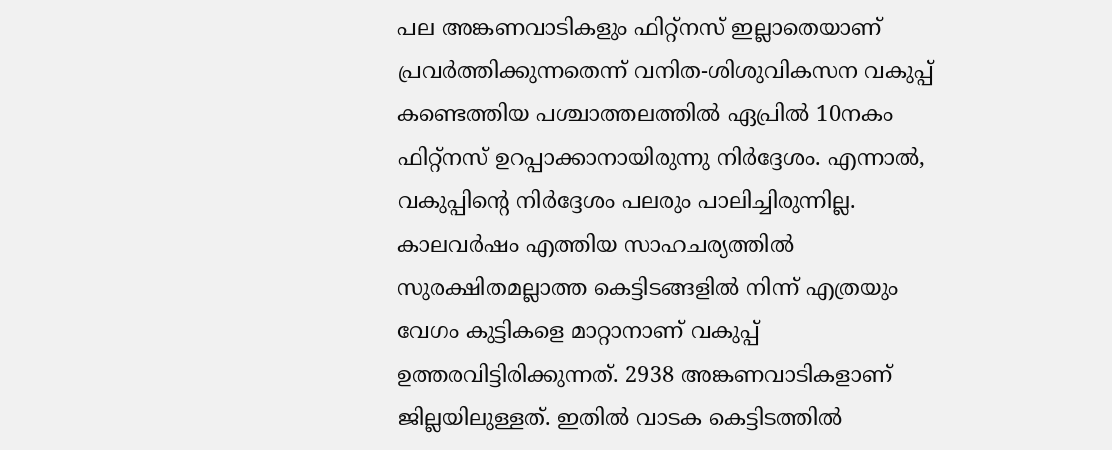പല അങ്കണവാടികളും ഫിറ്റ്നസ് ഇല്ലാതെയാണ് പ്രവർത്തിക്കുന്നതെന്ന് വനിത-ശിശുവികസന വകുപ്പ് കണ്ടെത്തിയ പശ്ചാത്തലത്തിൽ ഏപ്രിൽ 10നകം ഫിറ്റ്‌നസ് ഉറപ്പാക്കാനായിരുന്നു നിർദ്ദേശം. എന്നാൽ, വകുപ്പിന്റെ നിർദ്ദേശം പലരും പാലിച്ചിരുന്നില്ല. കാലവർഷം എത്തിയ സാഹചര്യത്തിൽ സുരക്ഷിതമല്ലാത്ത കെട്ടിടങ്ങളിൽ നിന്ന് എത്രയും വേഗം കുട്ടികളെ മാറ്റാനാണ് വകുപ്പ് ഉത്തരവിട്ടിരിക്കുന്നത്. 2938 അങ്കണവാടികളാണ് ജില്ലയിലുള്ളത്. ഇതിൽ വാടക കെട്ടിടത്തിൽ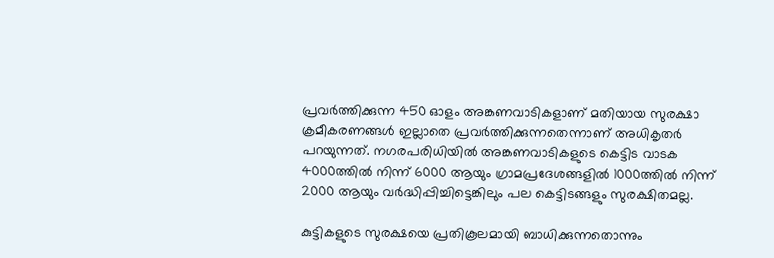പ്രവർത്തിക്കുന്ന 450 ഓളം അങ്കണവാടികളാണ് മതിയായ സുരക്ഷാ ക്രമീകരണങ്ങൾ ഇല്ലാതെ പ്രവർത്തിക്കുന്നതെന്നാണ് അധികൃതർ പറയുന്നത്. നഗരപരിധിയിൽ അങ്കണവാടികളുടെ കെട്ടിട വാടക 4000ത്തിൽ നിന്ന് 6000 ആയും ഗ്രാമപ്രദേശങ്ങളിൽ 1000ത്തിൽ നിന്ന് 2000 ആയും വർദ്ധിപ്പിച്ചിട്ടെങ്കിലും പല കെട്ടിടങ്ങളും സുരക്ഷിതമല്ല.

കുട്ടികളുടെ സുരക്ഷയെ പ്രതികൂലമായി ബാധിക്കുന്നതൊന്നും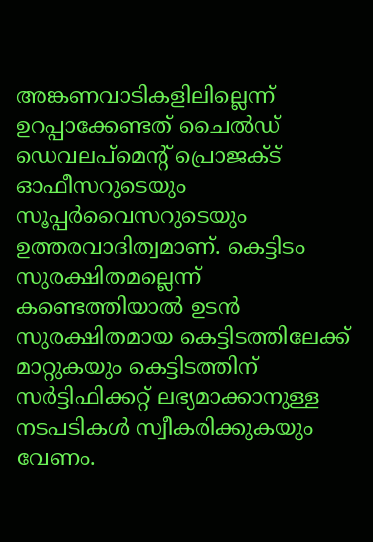അങ്കണവാടികളിലില്ലെന്ന് ഉറപ്പാക്കേണ്ടത് ചൈൽഡ് ഡെവലപ്‌മെന്റ് പ്രൊജക്ട് ഓഫീസറുടെയും സൂപ്പർവൈസറുടെയും ഉത്തരവാദിത്വമാണ്. കെട്ടിടം സുരക്ഷിതമല്ലെന്ന് കണ്ടെത്തിയാൽ ഉടൻ സുരക്ഷിതമായ കെട്ടിടത്തിലേക്ക് മാറ്റുകയും കെട്ടിടത്തിന് സർട്ടിഫിക്കറ്റ് ലഭ്യമാക്കാനുള്ള നടപടികൾ സ്വീകരിക്കുകയും വേണം.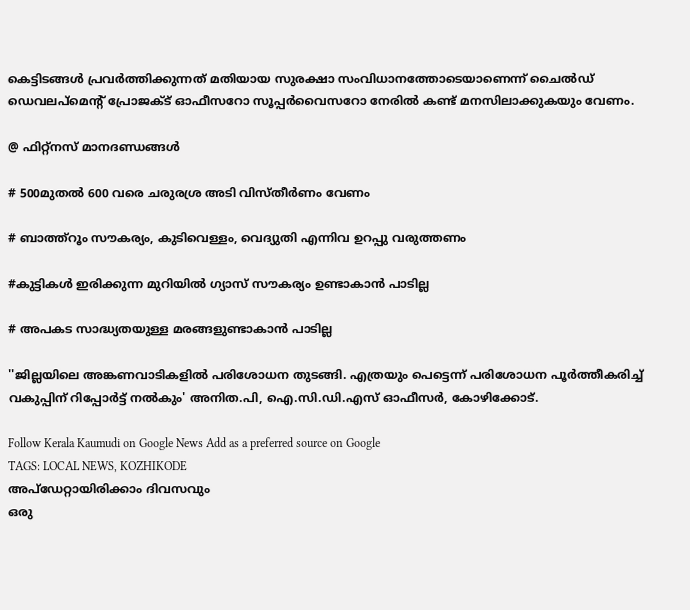കെട്ടിടങ്ങൾ പ്രവർത്തിക്കുന്നത് മതിയായ സുരക്ഷാ സംവിധാനത്തോടെയാണെന്ന് ചൈൽഡ് ഡെവലപ്‌മെന്റ് പ്രോജക്ട് ഓഫീസറോ സൂപ്പർവൈസറോ നേരിൽ കണ്ട് മനസിലാക്കുകയും വേണം.

@ ഫിറ്റ്നസ് മാനദണ്ഡങ്ങൾ

# 500മുതൽ 600 വരെ ചരുരശ്ര അടി വിസ്തീർണം വേണം

# ബാത്ത്റൂം സൗകര്യം, കുടിവെള്ളം, വെദ്യുതി എന്നിവ ഉറപ്പു വരുത്തണം

#കുട്ടികൾ ഇരിക്കുന്ന മുറിയിൽ ഗ്യാസ് സൗകര്യം ഉണ്ടാകാൻ പാടില്ല

# അപകട സാദ്ധ്യതയുള്ള മരങ്ങളുണ്ടാകാൻ പാടില്ല

''ജില്ലയിലെ അങ്കണവാടികളിൽ പരിശോധന തുടങ്ങി. എത്രയും പെട്ടെന്ന് പരിശോധന പൂർത്തീകരിച്ച് വകുപ്പിന് റിപ്പോർട്ട് നൽകും' അനിത.പി, ഐ.സി.ഡി.എസ് ഓഫീസർ, കോഴിക്കോട്.

Follow Kerala Kaumudi on Google News Add as a preferred source on Google
TAGS: LOCAL NEWS, KOZHIKODE
അപ്ഡേറ്റായിരിക്കാം ദിവസവും
ഒരു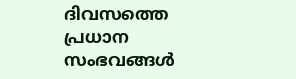ദിവസത്തെ പ്രധാന സംഭവങ്ങൾ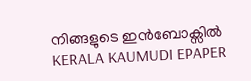നിങ്ങളുടെ ഇൻബോക്സിൽ
KERALA KAUMUDI EPAPER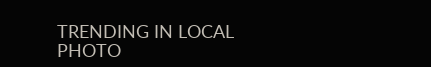TRENDING IN LOCAL
PHOTO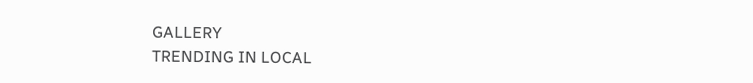GALLERY
TRENDING IN LOCAL